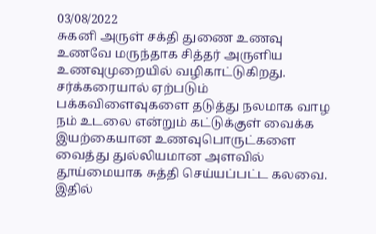03/08/2022
சுகனி அருள் சக்தி துணை உணவு
உணவே மருந்தாக சித்தர் அருளிய உணவுமுறையில் வழிகாட்டுகிறது.
சர்க்கரையால் ஏற்படும் பக்கவிளைவுகளை தடுத்து நலமாக வாழ நம் உடலை என்றும் கட்டுக்குள் வைக்க இயற்கையான உணவுபொருட்களை வைத்து துல்லியமான அளவில் தூய்மையாக சுத்தி செய்யப்பட்ட கலவை.
இதில்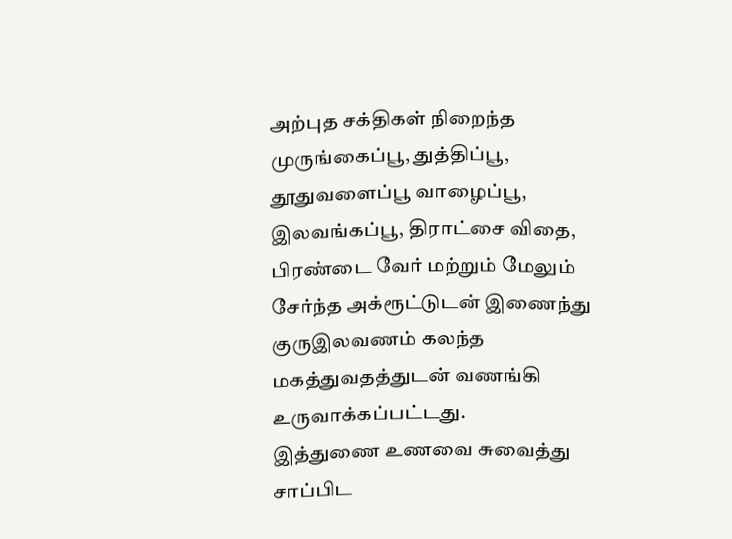அற்புத சக்திகள் நிறைந்த முருங்கைப்பூ, துத்திப்பூ, தூதுவளைப்பூ வாழைப்பூ, இலவங்கப்பூ, திராட்சை விதை, பிரண்டை வேர் மற்றும் மேலும் சேர்ந்த அக்ரூட்டுடன் இணைந்து குருஇலவணம் கலந்த மகத்துவதத்துடன் வணங்கி உருவாக்கப்பட்டது.
இத்துணை உணவை சுவைத்து சாப்பிட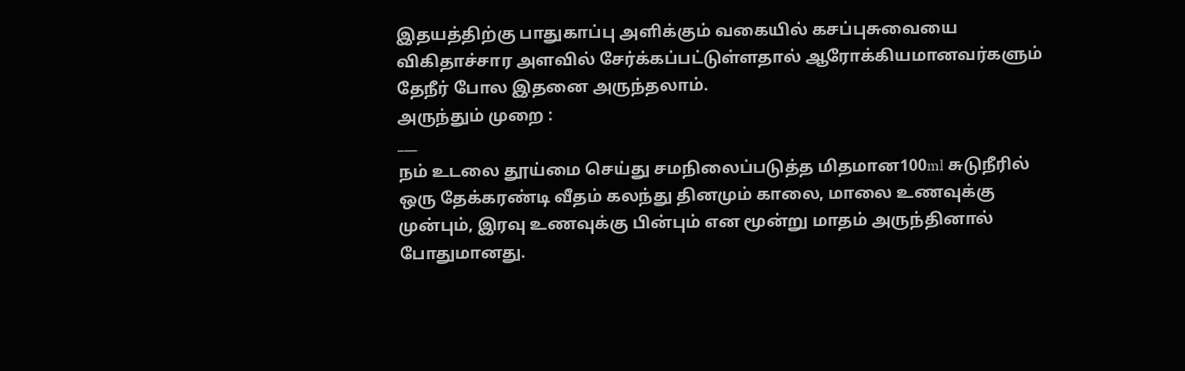இதயத்திற்கு பாதுகாப்பு அளிக்கும் வகையில் கசப்புசுவையை விகிதாச்சார அளவில் சேர்க்கப்பட்டுள்ளதால் ஆரோக்கியமானவர்களும் தேநீர் போல இதனை அருந்தலாம்.
அருந்தும் முறை :
___
நம் உடலை தூய்மை செய்து சமநிலைப்படுத்த மிதமான100ml சுடுநீரில் ஒரு தேக்கரண்டி வீதம் கலந்து தினமும் காலை, மாலை உணவுக்கு முன்பும், இரவு உணவுக்கு பின்பும் என மூன்று மாதம் அருந்தினால் போதுமானது.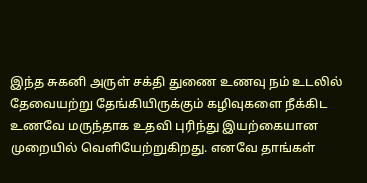இந்த சுகனி அருள் சக்தி துணை உணவு நம் உடலில் தேவையற்று தேங்கியிருக்கும் கழிவுகளை நீக்கிட உணவே மருந்தாக உதவி புரிந்து இயற்கையான முறையில் வெளியேற்றுகிறது. எனவே தாங்கள்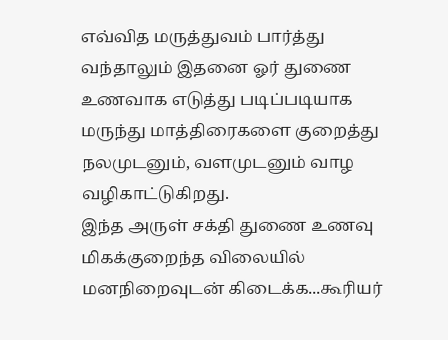எவ்வித மருத்துவம் பார்த்து வந்தாலும் இதனை ஓர் துணை உணவாக எடுத்து படிப்படியாக மருந்து மாத்திரைகளை குறைத்து நலமுடனும், வளமுடனும் வாழ வழிகாட்டுகிறது.
இந்த அருள் சக்தி துணை உணவு மிகக்குறைந்த விலையில் மனநிறைவுடன் கிடைக்க...கூரியர்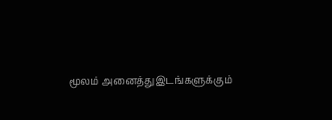மூலம் அனைத்துஇடங்களுக்கும்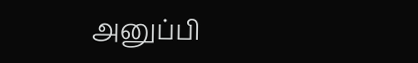அனுப்பி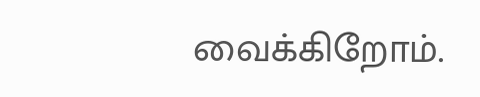வைக்கிறோம்.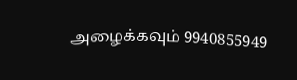அழைக்கவும் 9940855949